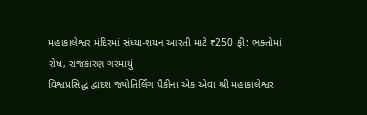મહાકાલેશ્વર મંદિરમાં સંધ્યા-શયન આરતી માટે ₹250 ફી: ભક્તોમાં રોષ, રાજકારણ ગરમાયું
વિશ્વપ્રસિદ્ધ દ્વાદશ જ્યોતિર્લિંગ પૈકીના એક એવા શ્રી મહાકાલેશ્વર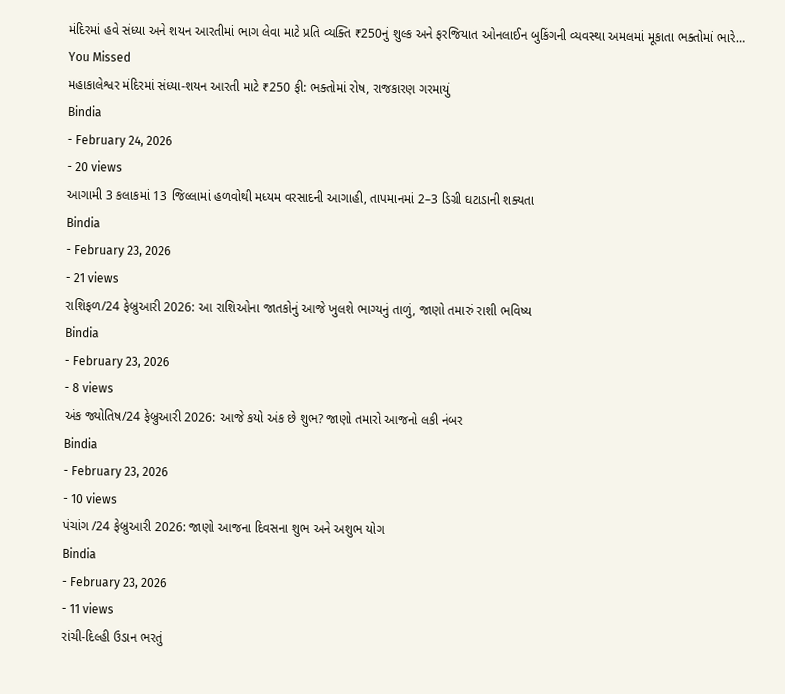મંદિરમાં હવે સંધ્યા અને શયન આરતીમાં ભાગ લેવા માટે પ્રતિ વ્યક્તિ ₹250નું શુલ્ક અને ફરજિયાત ઓનલાઈન બુકિંગની વ્યવસ્થા અમલમાં મૂકાતા ભક્તોમાં ભારે…
You Missed
મહાકાલેશ્વર મંદિરમાં સંધ્યા-શયન આરતી માટે ₹250 ફી: ભક્તોમાં રોષ, રાજકારણ ગરમાયું
Bindia
- February 24, 2026
- 20 views
આગામી 3 કલાકમાં 13 જિલ્લામાં હળવોથી મધ્યમ વરસાદની આગાહી, તાપમાનમાં 2–3 ડિગ્રી ઘટાડાની શક્યતા
Bindia
- February 23, 2026
- 21 views
રાશિફળ/24 ફેબ્રુઆરી 2026: આ રાશિઓના જાતકોનું આજે ખુલશે ભાગ્યનું તાળું, જાણો તમારું રાશી ભવિષ્ય
Bindia
- February 23, 2026
- 8 views
અંક જ્યોતિષ/24 ફેબ્રુઆરી 2026: આજે કયો અંક છે શુભ? જાણો તમારો આજનો લકી નંબર
Bindia
- February 23, 2026
- 10 views
પંચાંગ /24 ફેબ્રુઆરી 2026: જાણો આજના દિવસના શુભ અને અશુભ યોગ
Bindia
- February 23, 2026
- 11 views
રાંચી-દિલ્હી ઉડાન ભરતું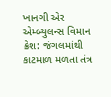ખાનગી એર એમ્બ્યુલન્સ વિમાન ક્રેશ: જંગલમાંથી કાટમાળ મળતા તંત્ર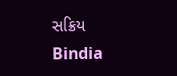સક્રિય
Bindia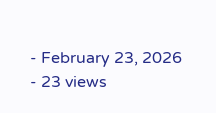- February 23, 2026
- 23 views